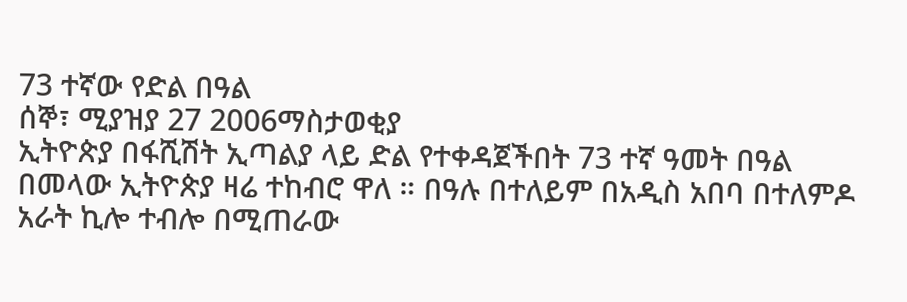73 ተኛው የድል በዓል
ሰኞ፣ ሚያዝያ 27 2006ማስታወቂያ
ኢትዮጵያ በፋሺሽት ኢጣልያ ላይ ድል የተቀዳጀችበት 73 ተኛ ዓመት በዓል በመላው ኢትዮጵያ ዛሬ ተከብሮ ዋለ ። በዓሉ በተለይም በአዲስ አበባ በተለምዶ አራት ኪሎ ተብሎ በሚጠራው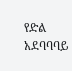የድል አደባባባይ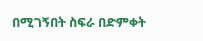በሚገኝበት ስፍራ በድምቀት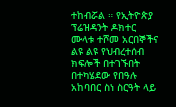ተከብሯል ። የኢትዮጵያ ፕሬዝዳንት ዶክተር ሙላቱ ተሾመ አርበኞችና ልዩ ልዩ የህብረተሰብ ክፍሎች በተገኙበት በተካሄደው የበዓሉ አከባበር ስነ ስርዓት ላይ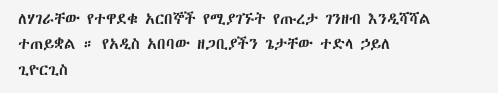ለሃገራቸው የተዋደቁ አርበኞች የሚያገኙት የጡረታ ገንዘብ እንዲሻሻል ተጠይቋል ። የአዲስ አበባው ዘጋቢያችን ጌታቸው ተድላ ኃይለ ጊዮርጊስ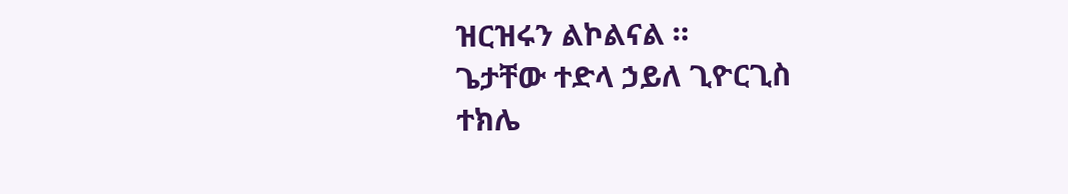ዝርዝሩን ልኮልናል ።
ጌታቸው ተድላ ኃይለ ጊዮርጊስ
ተክሌ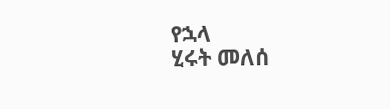የኋላ
ሂሩት መለሰ